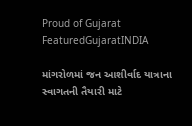Proud of Gujarat
FeaturedGujaratINDIA

માંગરોળમાં જન આશીર્વાદ યાત્રાના સ્વાગતની તૈયારી માટે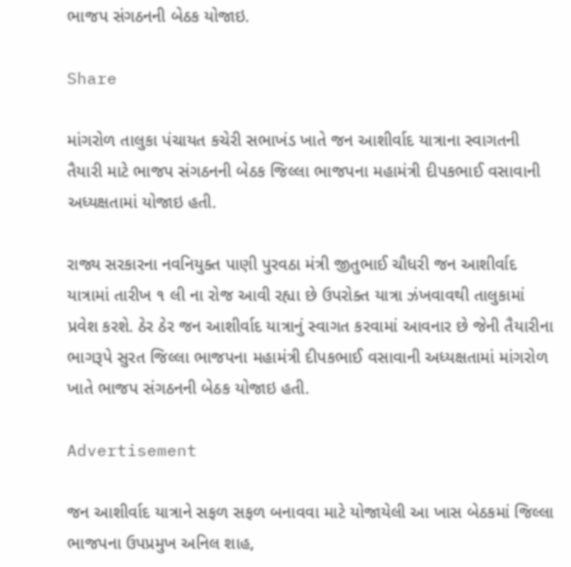ભાજપ સંગઠનની બેઠક યોજાઇ.

Share

માંગરોળ તાલુકા પંચાયત કચેરી સભાખંડ ખાતે જન આશીર્વાદ યાત્રાના સ્વાગતની તૈયારી માટે ભાજપ સંગઠનની બેઠક જિલ્લા ભાજપના મહામંત્રી દીપકભાઈ વસાવાની અધ્યક્ષતામાં યોજાઇ હતી.

રાજ્ય સરકારના નવનિયુક્ત પાણી પુરવઠા મંત્રી જીતુભાઈ ચૌધરી જન આશીર્વાદ યાત્રામાં તારીખ ૧ લી ના રોજ આવી રહ્યા છે ઉપરોક્ત યાત્રા ઝંખવાવથી તાલુકામાં પ્રવેશ કરશે. ઠેર ઠેર જન આશીર્વાદ યાત્રાનું સ્વાગત કરવામાં આવનાર છે જેની તૈયારીના ભાગરૂપે સુરત જિલ્લા ભાજપના મહામંત્રી દીપકભાઈ વસાવાની અધ્યક્ષતામાં માંગરોળ ખાતે ભાજપ સંગઠનની બેઠક યોજાઇ હતી.

Advertisement

જન આશીર્વાદ યાત્રાને સફળ સફળ બનાવવા માટે યોજાયેલી આ ખાસ બેઠકમાં જિલ્લા ભાજપના ઉપપ્રમુખ અનિલ શાહ,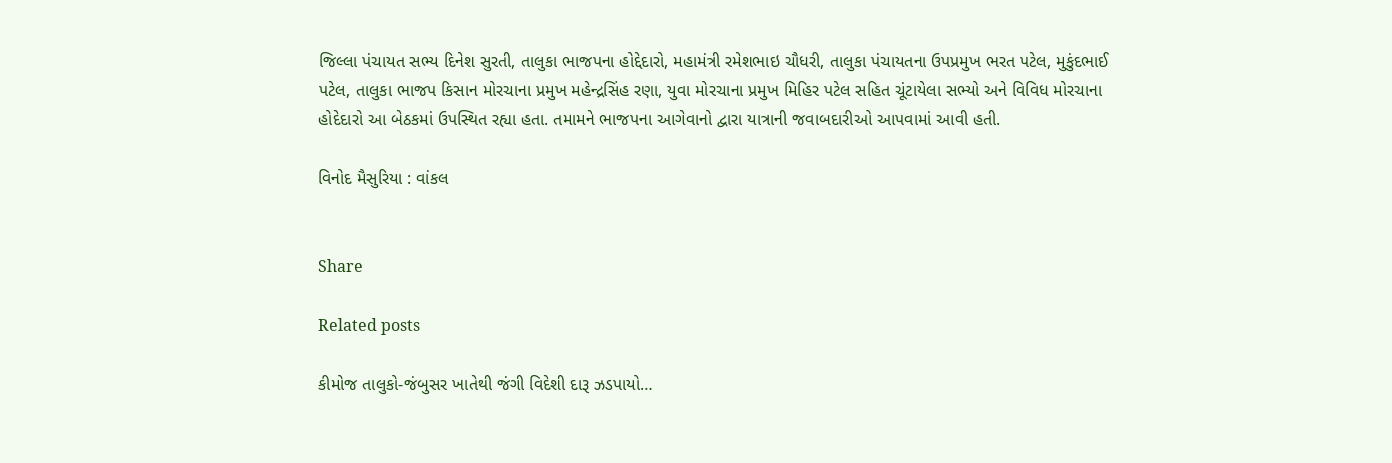જિલ્લા પંચાયત સભ્ય દિનેશ સુરતી, તાલુકા ભાજપના હોદ્દેદારો, મહામંત્રી રમેશભાઇ ચૌધરી, તાલુકા પંચાયતના ઉપપ્રમુખ ભરત પટેલ, મુકુંદભાઈ પટેલ, તાલુકા ભાજપ કિસાન મોરચાના પ્રમુખ મહેન્દ્રસિંહ રણા, યુવા મોરચાના પ્રમુખ મિહિર પટેલ સહિત ચૂંટાયેલા સભ્યો અને વિવિધ મોરચાના હોદેદારો આ બેઠકમાં ઉપસ્થિત રહ્યા હતા. તમામને ભાજપના આગેવાનો દ્વારા યાત્રાની જવાબદારીઓ આપવામાં આવી હતી.

વિનોદ મૈસુરિયા : વાંકલ


Share

Related posts

કીમોજ તાલુકો-જંબુસર ખાતેથી જંગી વિદેશી દારૂ ઝડપાયો…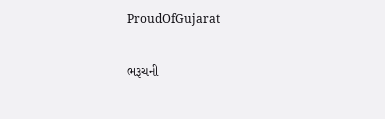ProudOfGujarat

ભરૂચની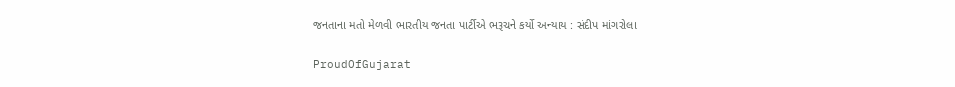જનતાના મતો મેળવી ભારતીય જનતા પાર્ટીએ ભરૂચને કર્યો અન્યાય : સંદીપ માંગરોલા

ProudOfGujarat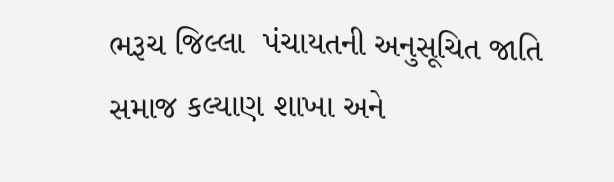ભરૂચ જિલ્લા  પંચાયતની અનુસૂચિત જાતિ  સમાજ કલ્યાણ શાખા અને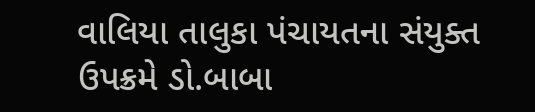વાલિયા તાલુકા પંચાયતના સંયુક્ત ઉપક્રમે ડો.બાબા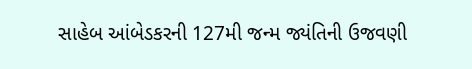સાહેબ આંબેડકરની 127મી જન્મ જ્યંતિની ઉજવણી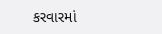કરવારમાં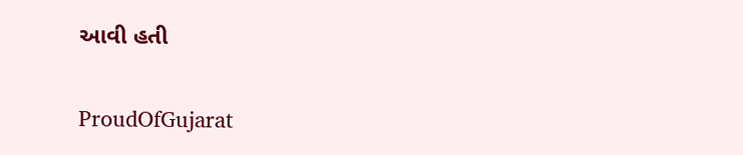આવી હતી

ProudOfGujarat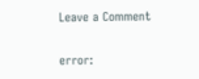Leave a Comment

error: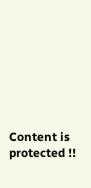Content is protected !!